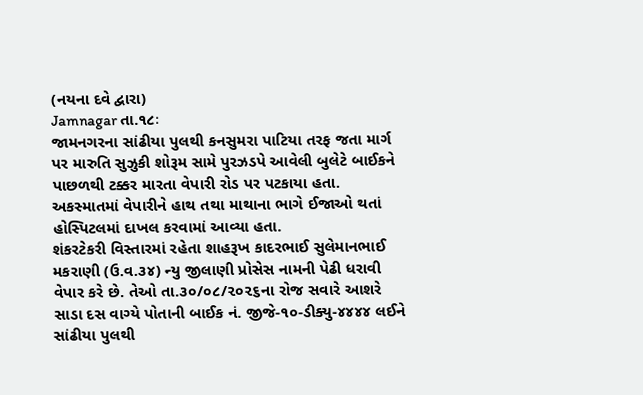(નયના દવે દ્વારા)
Jamnagar તા.૧૮ઃ
જામનગરના સાંઢીયા પુલથી કનસુમરા પાટિયા તરફ જતા માર્ગ પર મારુતિ સુઝુકી શોરૂમ સામે પુરઝડપે આવેલી બુલેટે બાઈકને પાછળથી ટક્કર મારતા વેપારી રોડ પર પટકાયા હતા. અકસ્માતમાં વેપારીને હાથ તથા માથાના ભાગે ઈજાઓ થતાં હોસ્પિટલમાં દાખલ કરવામાં આવ્યા હતા.
શંકરટેકરી વિસ્તારમાં રહેતા શાહરૂખ કાદરભાઈ સુલેમાનભાઈ મકરાણી (ઉ.વ.૩૪) ન્યુ જીલાણી પ્રોસેસ નામની પેઢી ધરાવી વેપાર કરે છે. તેઓ તા.૩૦/૦૮/૨૦૨૬ના રોજ સવારે આશરે સાડા દસ વાગ્યે પોતાની બાઈક નં. જીજે-૧૦-ડીક્યુ-૪૪૪૪ લઈને સાંઢીયા પુલથી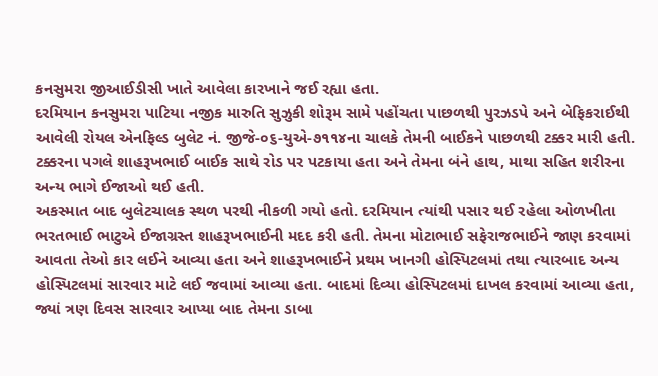કનસુમરા જીઆઈડીસી ખાતે આવેલા કારખાને જઈ રહ્યા હતા.
દરમિયાન કનસુમરા પાટિયા નજીક મારુતિ સુઝુકી શોરૂમ સામે પહોંચતા પાછળથી પુરઝડપે અને બેફિકરાઈથી આવેલી રોયલ એનફિલ્ડ બુલેટ નં. જીજે-૦૬-યુએ-૭૧૧૪ના ચાલકે તેમની બાઈકને પાછળથી ટક્કર મારી હતી. ટક્કરના પગલે શાહરૂખભાઈ બાઈક સાથે રોડ પર પટકાયા હતા અને તેમના બંને હાથ, માથા સહિત શરીરના અન્ય ભાગે ઈજાઓ થઈ હતી.
અકસ્માત બાદ બુલેટચાલક સ્થળ પરથી નીકળી ગયો હતો. દરમિયાન ત્યાંથી પસાર થઈ રહેલા ઓળખીતા ભરતભાઈ ભાટુએ ઈજાગ્રસ્ત શાહરૂખભાઈની મદદ કરી હતી. તેમના મોટાભાઈ સફેરાજભાઈને જાણ કરવામાં આવતા તેઓ કાર લઈને આવ્યા હતા અને શાહરૂખભાઈને પ્રથમ ખાનગી હોસ્પિટલમાં તથા ત્યારબાદ અન્ય હોસ્પિટલમાં સારવાર માટે લઈ જવામાં આવ્યા હતા. બાદમાં દિવ્યા હોસ્પિટલમાં દાખલ કરવામાં આવ્યા હતા, જ્યાં ત્રણ દિવસ સારવાર આપ્યા બાદ તેમના ડાબા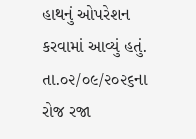હાથનું ઓપરેશન કરવામાં આવ્યું હતું. તા.૦૨/૦૯/૨૦૨૬ના રોજ રજા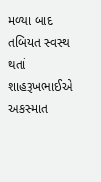મળ્યા બાદ તબિયત સ્વસ્થ થતાં શાહરૂખભાઈએ અકસ્માત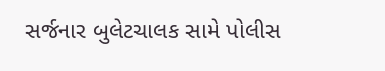સર્જનાર બુલેટચાલક સામે પોલીસ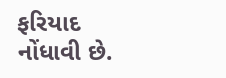ફરિયાદ નોંધાવી છે.